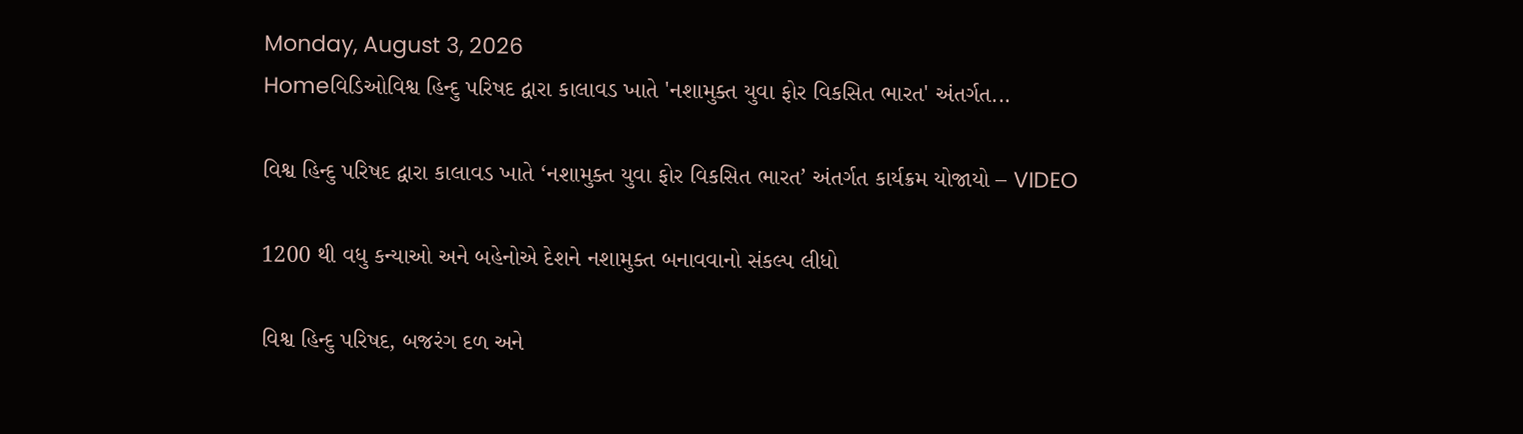Monday, August 3, 2026
Homeવિડિઓવિશ્વ હિન્દુ પરિષદ દ્વારા કાલાવડ ખાતે 'નશામુક્ત યુવા ફોર વિકસિત ભારત' અંતર્ગત...

વિશ્વ હિન્દુ પરિષદ દ્વારા કાલાવડ ખાતે ‘નશામુક્ત યુવા ફોર વિકસિત ભારત’ અંતર્ગત કાર્યક્રમ યોજાયો – VIDEO

1200 થી વધુ કન્યાઓ અને બહેનોએ દેશને નશામુક્ત બનાવવાનો સંકલ્પ લીધો

વિશ્વ હિન્દુ પરિષદ, બજરંગ દળ અને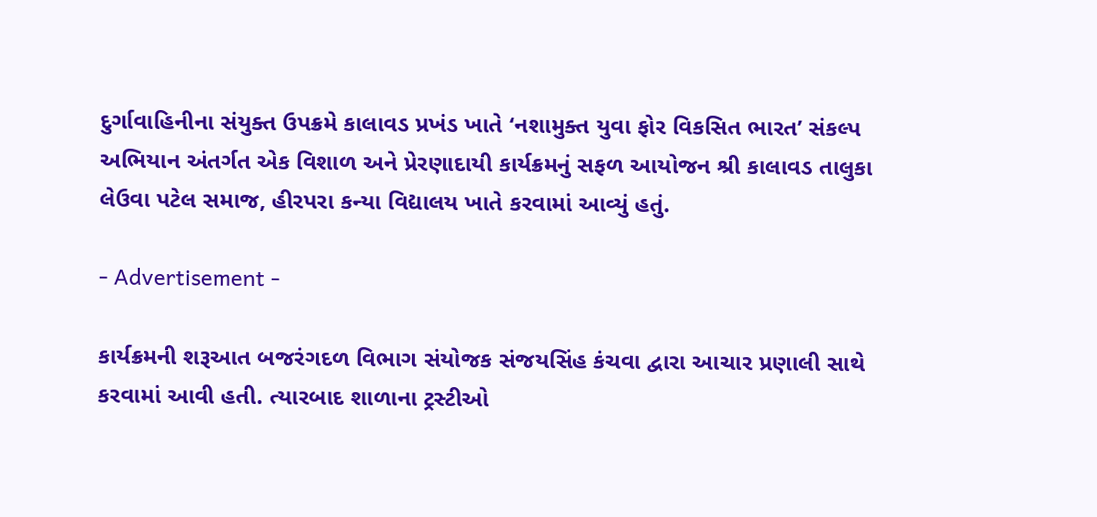દુર્ગાવાહિનીના સંયુક્ત ઉપક્રમે કાલાવડ પ્રખંડ ખાતે ‘નશામુક્ત યુવા ફોર વિકસિત ભારત’ સંકલ્પ અભિયાન અંતર્ગત એક વિશાળ અને પ્રેરણાદાયી કાર્યક્રમનું સફળ આયોજન શ્રી કાલાવડ તાલુકા લેઉવા પટેલ સમાજ, હીરપરા કન્યા વિદ્યાલય ખાતે કરવામાં આવ્યું હતું.

- Advertisement -

કાર્યક્રમની શરૂઆત બજરંગદળ વિભાગ સંયોજક સંજયસિંહ કંચવા દ્વારા આચાર પ્રણાલી સાથે કરવામાં આવી હતી. ત્યારબાદ શાળાના ટ્રસ્ટીઓ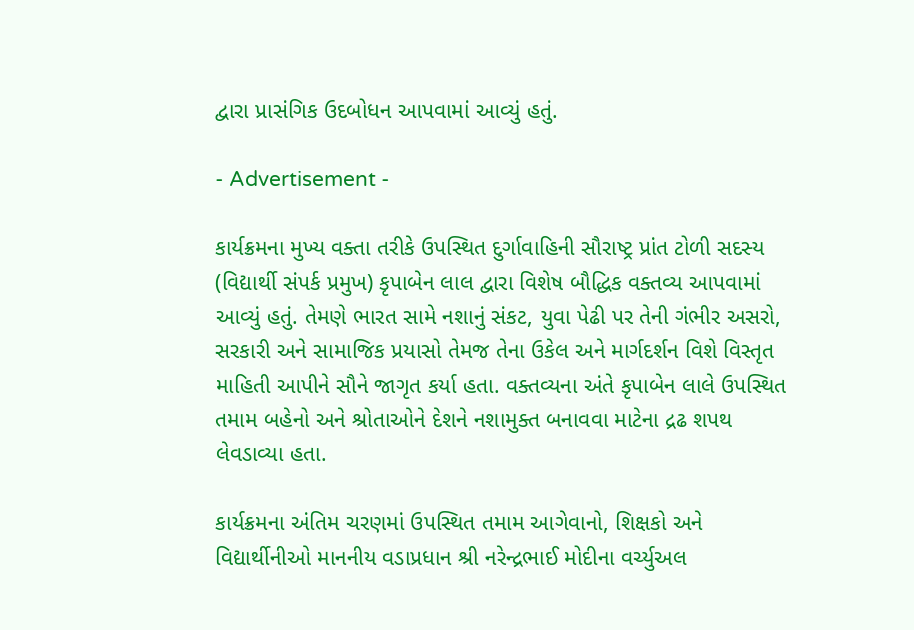દ્વારા પ્રાસંગિક ઉદબોધન આપવામાં આવ્યું હતું.

- Advertisement -

કાર્યક્રમના મુખ્ય વક્તા તરીકે ઉપસ્થિત દુર્ગાવાહિની સૌરાષ્ટ્ર પ્રાંત ટોળી સદસ્ય (વિદ્યાર્થી સંપર્ક પ્રમુખ) કૃપાબેન લાલ દ્વારા વિશેષ બૌદ્ધિક વક્તવ્ય આપવામાં આવ્યું હતું. તેમણે ભારત સામે નશાનું સંકટ, યુવા પેઢી પર તેની ગંભીર અસરો, સરકારી અને સામાજિક પ્રયાસો તેમજ તેના ઉકેલ અને માર્ગદર્શન વિશે વિસ્તૃત માહિતી આપીને સૌને જાગૃત કર્યા હતા. વક્તવ્યના અંતે કૃપાબેન લાલે ઉપસ્થિત તમામ બહેનો અને શ્રોતાઓને દેશને નશામુક્ત બનાવવા માટેના દ્રઢ શપથ લેવડાવ્યા હતા.

કાર્યક્રમના અંતિમ ચરણમાં ઉપસ્થિત તમામ આગેવાનો, શિક્ષકો અને વિદ્યાર્થીનીઓ માનનીય વડાપ્રધાન શ્રી નરેન્દ્રભાઈ મોદીના વર્ચ્યુઅલ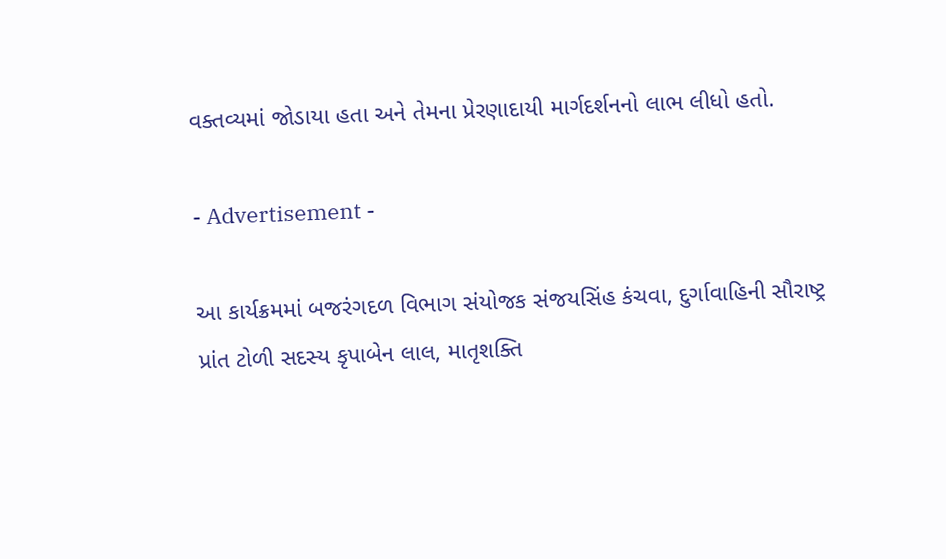વક્તવ્યમાં જોડાયા હતા અને તેમના પ્રેરણાદાયી માર્ગદર્શનનો લાભ લીધો હતો.

- Advertisement -

આ કાર્યક્રમમાં બજરંગદળ વિભાગ સંયોજક સંજયસિંહ કંચવા, દુર્ગાવાહિની સૌરાષ્ટ્ર પ્રાંત ટોળી સદસ્ય કૃપાબેન લાલ, માતૃશક્તિ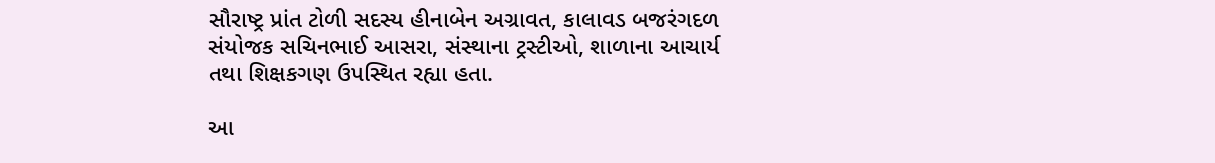સૌરાષ્ટ્ર પ્રાંત ટોળી સદસ્ય હીનાબેન અગ્રાવત, કાલાવડ બજરંગદળ સંયોજક સચિનભાઈ આસરા, સંસ્થાના ટ્રસ્ટીઓ, શાળાના આચાર્ય તથા શિક્ષકગણ ઉપસ્થિત રહ્યા હતા.

આ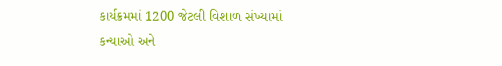કાર્યક્રમમાં 1200 જેટલી વિશાળ સંખ્યામાં કન્યાઓ અને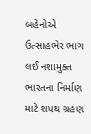બહેનોએ ઉત્સાહભેર ભાગ લઈ નશામુક્ત ભારતના નિર્માણ માટે શપથ ગ્રહણ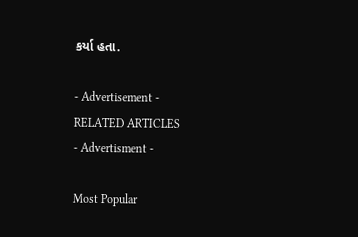કર્યા હતા.

- Advertisement -
RELATED ARTICLES
- Advertisment -

Most Popular